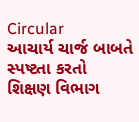Circular
આચાર્ય ચાર્જ બાબતે સ્પષ્ટતા કરતો શિક્ષણ વિભાગ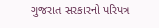ગુજરાત સરકારનો પરિપત્ર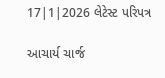17|1|2026 લેટેસ્ટ પરિપત્ર

આચાર્ય ચાર્જ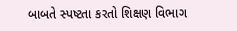બાબતે સ્પષ્ટતા કરતો શિક્ષણ વિભાગ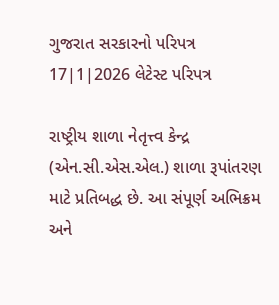ગુજરાત સરકારનો પરિપત્ર 17|1|2026 લેટેસ્ટ પરિપત્ર

રાષ્ટ્રીય શાળા નેતૃત્ત્વ કેન્દ્ર (એન.સી.એસ.એલ.) શાળા રૂપાંતરણ માટે પ્રતિબદ્ધ છે. આ સંપૂર્ણ અભિક્રમ અને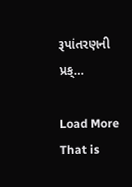રૂપાંતરણની પ્રક્…

Load More That is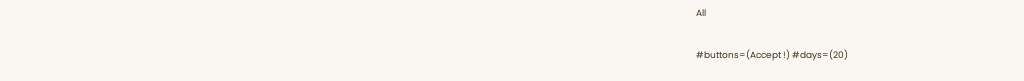All

#buttons=(Accept !) #days=(20)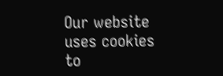Our website uses cookies to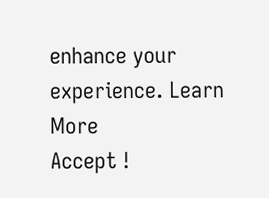enhance your experience. Learn More
Accept !